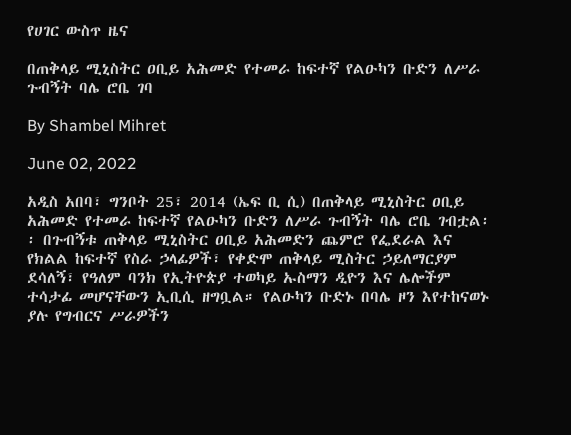የሀገር ውስጥ ዜና

በጠቅላይ ሚኒስትር ዐቢይ አሕመድ የተመራ ከፍተኛ የልዑካን ቡድን ለሥራ ጉብኝት ባሌ ሮቤ ገባ

By Shambel Mihret

June 02, 2022

አዲስ አበባ፣ ግንቦት 25፣ 2014 (ኤፍ ቢ ሲ) በጠቅላይ ሚኒስትር ዐቢይ አሕመድ የተመራ ከፍተኛ የልዑካን ቡድን ለሥራ ጉብኝት ባሌ ሮቤ ገብቷል፡፡ በጉብኝቱ ጠቅላይ ሚኒስትር ዐቢይ አሕመድን ጨምሮ የፌደራል እና የክልል ከፍተኛ የስራ ኃላፊዎች፣ የቀድሞ ጠቅላይ ሚስትር ኃይለማርያም ደሳለኝ፣ የዓለም ባንክ የኢትዮጵያ ተወካይ ኡስማን ዲዮን እና ሌሎችም ተሳታፊ መሆናቸውን ኢቢሲ ዘግቧል። የልዑካን ቡድኑ በባሌ ዞን እየተከናወኑ ያሉ የግብርና ሥራዎችን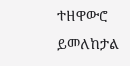ተዘዋውሮ ይመለከታል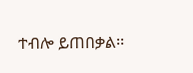ተብሎ ይጠበቃል፡፡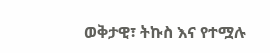ወቅታዊ፣ ትኩስ እና የተሟሉ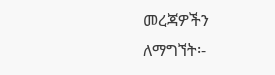መረጃዎችን ለማግኘት፡-